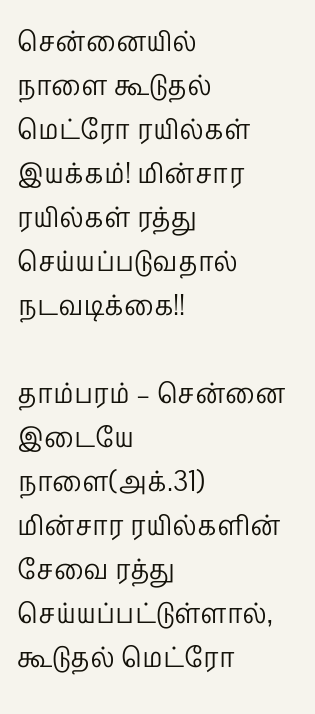சென்னையில் நாளை கூடுதல் மெட்ரோ ரயில்கள் இயக்கம்! மின்சார ரயில்கள் ரத்து செய்யப்படுவதால் நடவடிக்கை!!

தாம்பரம் – சென்னை இடையே நாளை(அக்.31) மின்சார ரயில்களின் சேவை ரத்து செய்யப்பட்டுள்ளால், கூடுதல் மெட்ரோ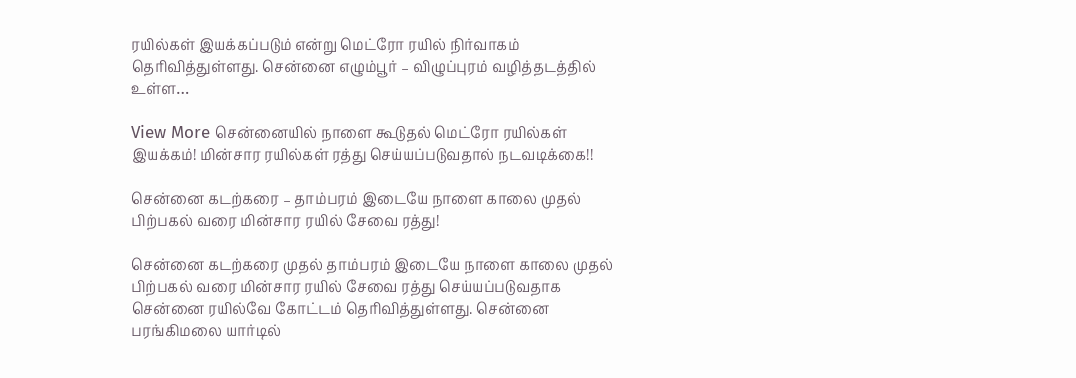ரயில்கள் இயக்கப்படும் என்று மெட்ரோ ரயில் நிர்வாகம் தெரிவித்துள்ளது. சென்னை எழும்பூர் – விழுப்புரம் வழித்தடத்தில் உள்ள…

View More சென்னையில் நாளை கூடுதல் மெட்ரோ ரயில்கள் இயக்கம்! மின்சார ரயில்கள் ரத்து செய்யப்படுவதால் நடவடிக்கை!!

சென்னை கடற்கரை – தாம்பரம் இடையே நாளை காலை முதல் பிற்பகல் வரை மின்சார ரயில் சேவை ரத்து!

சென்னை கடற்கரை முதல் தாம்பரம் இடையே நாளை காலை முதல் பிற்பகல் வரை மின்சார ரயில் சேவை ரத்து செய்யப்படுவதாக சென்னை ரயில்வே கோட்டம் தெரிவித்துள்ளது. சென்னை பரங்கிமலை யார்டில்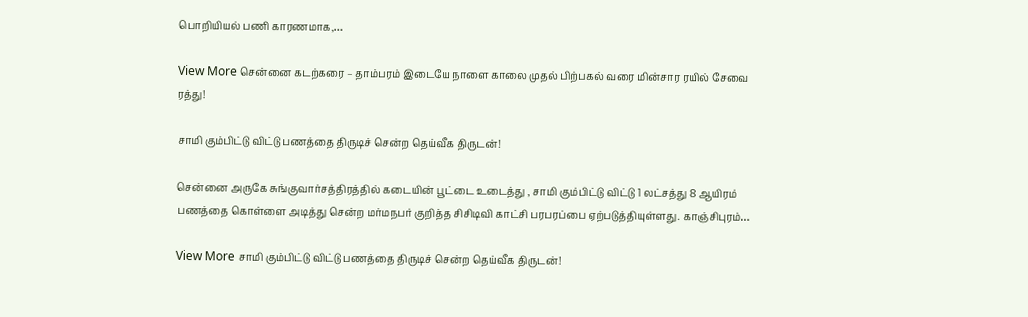பொறியியல் பணி காரணமாக,…

View More சென்னை கடற்கரை – தாம்பரம் இடையே நாளை காலை முதல் பிற்பகல் வரை மின்சார ரயில் சேவை ரத்து!

சாமி கும்பிட்டு விட்டு பணத்தை திருடிச் சென்ற தெய்வீக திருடன்!

சென்னை அருகே சுங்குவார்சத்திரத்தில் கடையின் பூட்டை உடைத்து , சாமி கும்பிட்டு விட்டு 1 லட்சத்து 8 ஆயிரம் பணத்தை கொள்ளை அடித்து சென்ற மர்மநபர் குறித்த சிசிடிவி காட்சி பரபரப்பை ஏற்படுத்தியுள்ளது. காஞ்சிபுரம்…

View More சாமி கும்பிட்டு விட்டு பணத்தை திருடிச் சென்ற தெய்வீக திருடன்!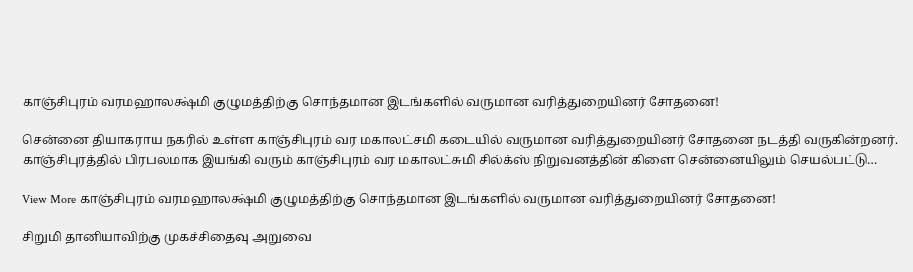காஞ்சிபுரம் வரமஹாலக்ஷ்மி குழுமத்திற்கு சொந்தமான இடங்களில் வருமான வரித்துறையினர் சோதனை!

சென்னை தியாகராய நகரில் உள்ள காஞ்சிபுரம் வர மகாலட்சமி கடையில் வருமான வரித்துறையினர் சோதனை நடத்தி வருகின்றனர். காஞ்சிபுரத்தில் பிரபலமாக இயங்கி வரும் காஞ்சிபுரம் வர மகாலட்சுமி சில்க்ஸ் நிறுவனத்தின் கிளை சென்னையிலும் செயல்பட்டு…

View More காஞ்சிபுரம் வரமஹாலக்ஷ்மி குழுமத்திற்கு சொந்தமான இடங்களில் வருமான வரித்துறையினர் சோதனை!

சிறுமி தானியாவிற்கு முகச்சிதைவு அறுவை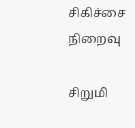சிகிச்சை நிறைவு

சிறுமி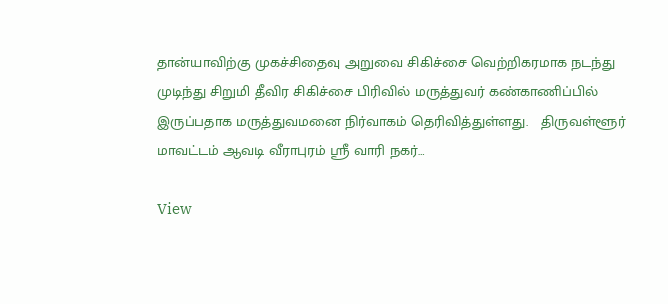தான்யாவிற்கு முகச்சிதைவு அறுவை சிகிச்சை வெற்றிகரமாக நடந்து முடிந்து சிறுமி தீவிர சிகிச்சை பிரிவில் மருத்துவர் கண்காணிப்பில் இருப்பதாக மருத்துவமனை நிர்வாகம் தெரிவித்துள்ளது.   திருவள்ளூர் மாவட்டம் ஆவடி வீராபுரம் ஶ்ரீ வாரி நகர்…

View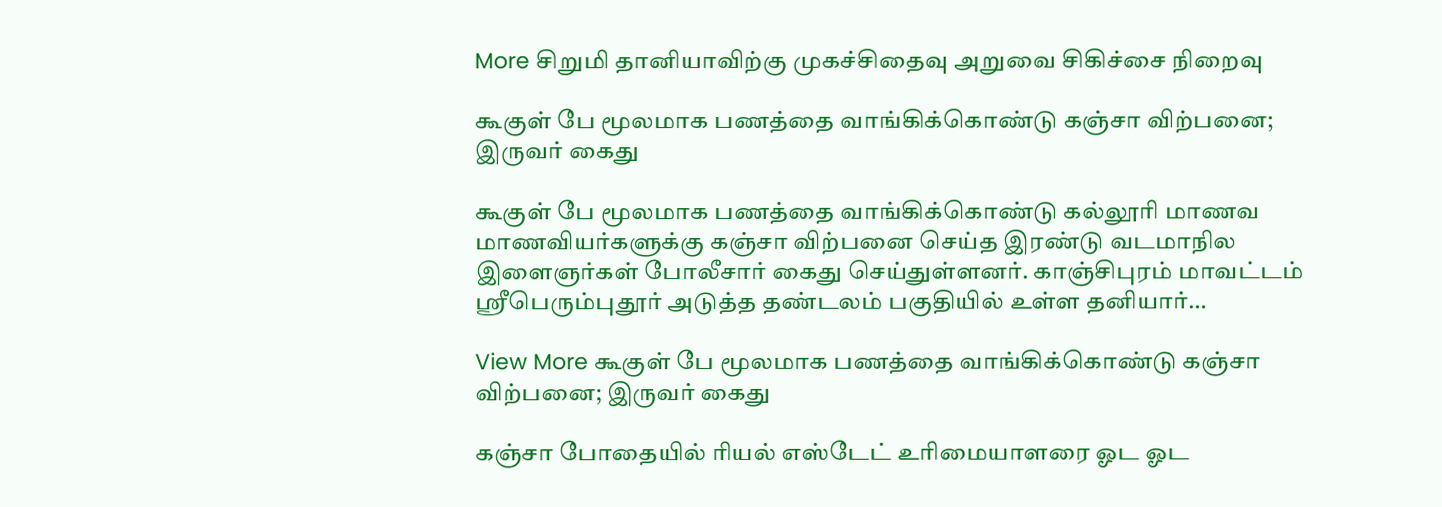More சிறுமி தானியாவிற்கு முகச்சிதைவு அறுவை சிகிச்சை நிறைவு

கூகுள் பே மூலமாக பணத்தை வாங்கிக்கொண்டு கஞ்சா விற்பனை; இருவர் கைது

கூகுள் பே மூலமாக பணத்தை வாங்கிக்கொண்டு கல்லூரி மாணவ மாணவியர்களுக்கு கஞ்சா விற்பனை செய்த இரண்டு வடமாநில இளைஞர்கள் போலீசார் கைது செய்துள்ளனர். காஞ்சிபுரம் மாவட்டம் ஸ்ரீபெரும்புதூர் அடுத்த தண்டலம் பகுதியில் உள்ள தனியார்…

View More கூகுள் பே மூலமாக பணத்தை வாங்கிக்கொண்டு கஞ்சா விற்பனை; இருவர் கைது

கஞ்சா போதையில் ரியல் எஸ்டேட் உரிமையாளரை ஓட ஓட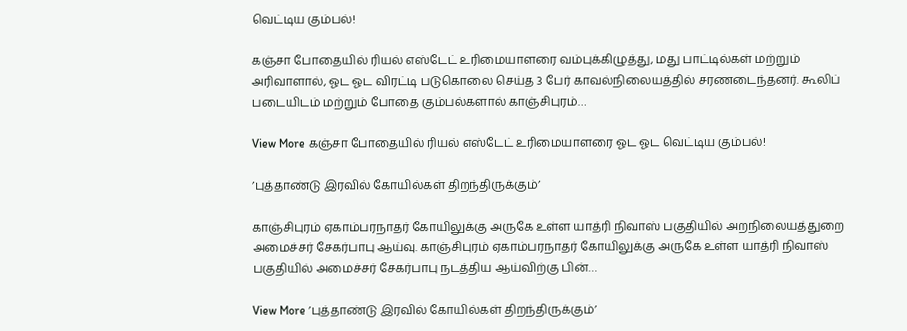வெட்டிய கும்பல்!

கஞ்சா போதையில் ரியல் எஸ்டேட் உரிமையாளரை வம்புக்கிழுத்து, மது பாட்டில்கள் மற்றும் அரிவாளால், ஓட ஓட விரட்டி படுகொலை செய்த 3 பேர் காவல்நிலையத்தில் சரணடைந்தனர். கூலிப் படையிடம் மற்றும் போதை கும்பல்களால் காஞ்சிபுரம்…

View More கஞ்சா போதையில் ரியல் எஸ்டேட் உரிமையாளரை ஓட ஓட வெட்டிய கும்பல்!

’புத்தாண்டு இரவில் கோயில்கள் திறந்திருக்கும்’

காஞ்சிபுரம் ஏகாம்பரநாதர் கோயிலுக்கு அருகே உள்ள யாத்ரி நிவாஸ் பகுதியில் அறநிலையத்துறை அமைச்சர் சேகர்பாபு ஆய்வு. காஞ்சிபுரம் ஏகாம்பரநாதர் கோயிலுக்கு அருகே உள்ள யாத்ரி நிவாஸ் பகுதியில் அமைச்சர் சேகர்பாபு நடத்திய ஆய்விற்கு பின்…

View More ’புத்தாண்டு இரவில் கோயில்கள் திறந்திருக்கும்’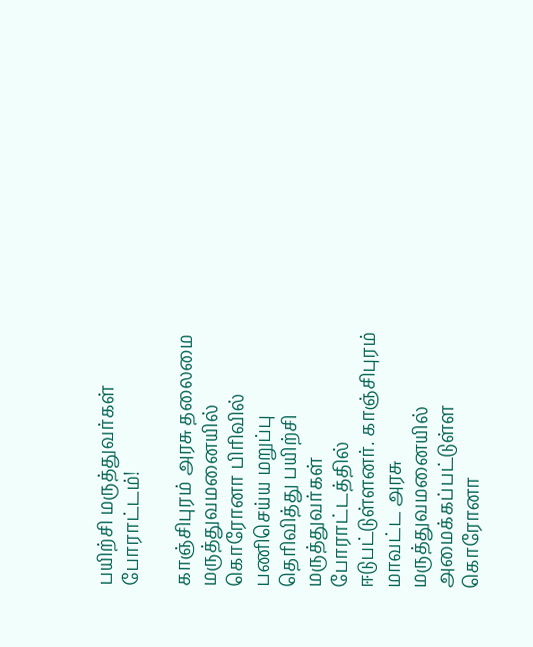பயிற்சி மருத்துவர்கள் போராட்டம்!

காஞ்சிபுரம் அரசு தலைமை மருத்துவமனையில் கொரோனா பிரிவில் பணிசெய்ய மறுப்பு தெரிவித்து பயிற்சி மருத்துவர்கள் போராட்டத்தில் ஈடுபட்டுள்ளனர். காஞ்சிபுரம் மாவட்ட அரசு மருத்துவமனையில் அமைக்கப்பட்டுள்ள கொரோனா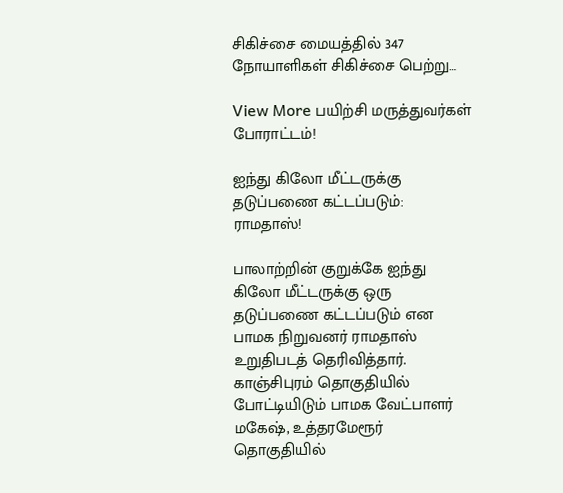சிகிச்சை மையத்தில் 347 நோயாளிகள் சிகிச்சை பெற்று…

View More பயிற்சி மருத்துவர்கள் போராட்டம்!

ஐந்து கிலோ மீட்டருக்கு தடுப்பணை கட்டப்படும்: ராமதாஸ்!

பாலாற்றின் குறுக்கே ஐந்து கிலோ மீட்டருக்கு ஒரு தடுப்பணை கட்டப்படும் என பாமக நிறுவனர் ராமதாஸ் உறுதிபடத் தெரிவித்தார். காஞ்சிபுரம் தொகுதியில் போட்டியிடும் பாமக வேட்பாளர் மகேஷ், உத்தரமேரூர் தொகுதியில்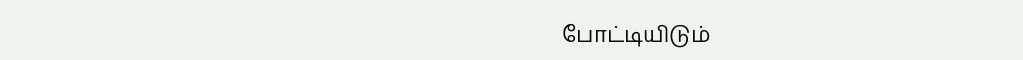போட்டியிடும்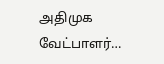அதிமுக வேட்பாளர்…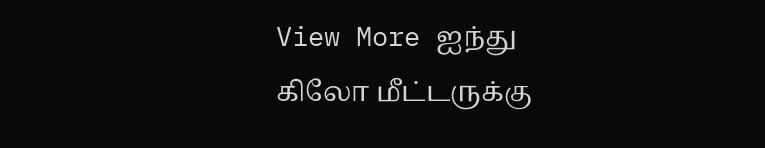View More ஐந்து கிலோ மீட்டருக்கு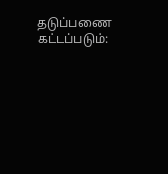தடுப்பணை கட்டப்படும்: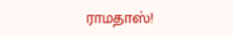ராமதாஸ்!